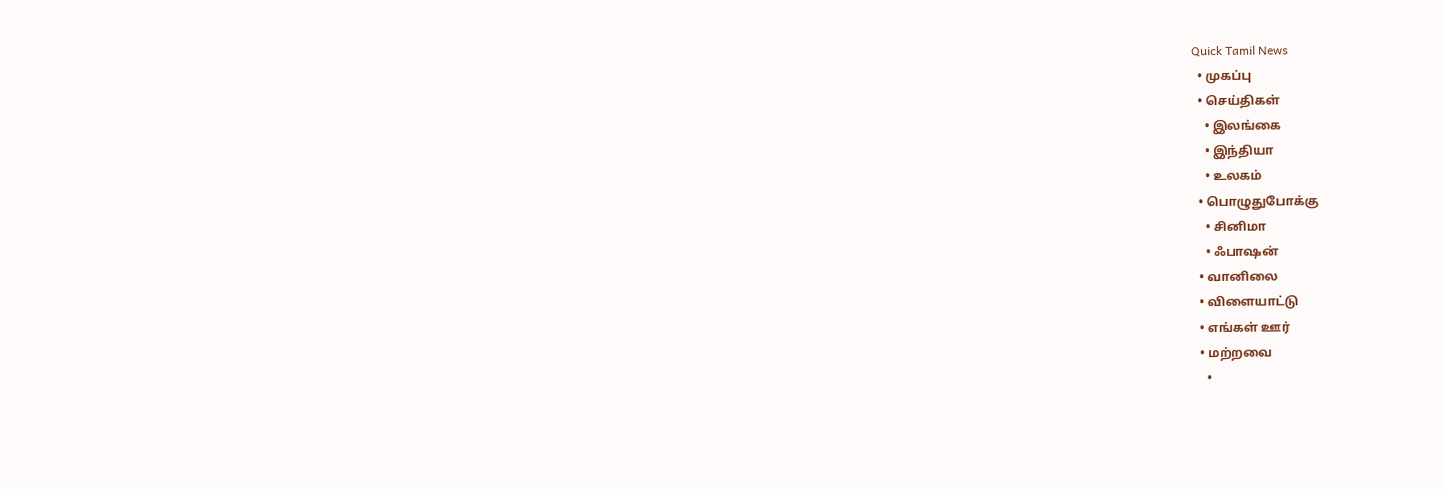Quick Tamil News
  • முகப்பு
  • செய்திகள்
    • இலங்கை
    • இந்தியா
    • உலகம்
  • பொழுதுபோக்கு
    • சினிமா
    • ஃபாஷன்
  • வானிலை
  • விளையாட்டு
  • எங்கள் ஊர்
  • மற்றவை
    •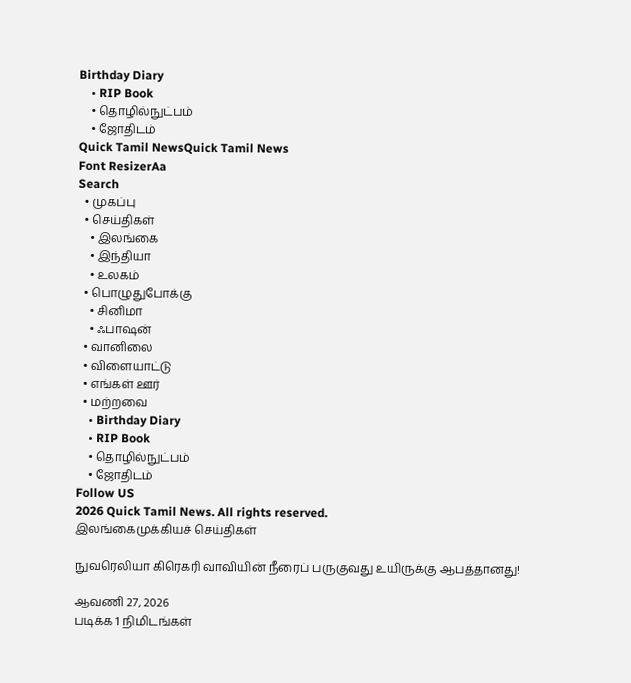Birthday Diary
    • RIP Book
    • தொழில்நுட்பம்
    • ஜோதிடம்
Quick Tamil NewsQuick Tamil News
Font ResizerAa
Search
  • முகப்பு
  • செய்திகள்
    • இலங்கை
    • இந்தியா
    • உலகம்
  • பொழுதுபோக்கு
    • சினிமா
    • ஃபாஷன்
  • வானிலை
  • விளையாட்டு
  • எங்கள் ஊர்
  • மற்றவை
    • Birthday Diary
    • RIP Book
    • தொழில்நுட்பம்
    • ஜோதிடம்
Follow US
2026 Quick Tamil News. All rights reserved.
இலங்கைமுக்கியச் செய்திகள்

நுவரெலியா கிரெகரி வாவியின் நீரைப் பருகுவது உயிருக்கு ஆபத்தானது!

ஆவணி 27, 2026
படிக்க 1 நிமிடங்கள்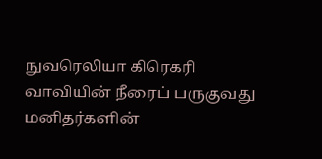நுவரெலியா கிரெகரி வாவியின் நீரைப் பருகுவது மனிதர்களின்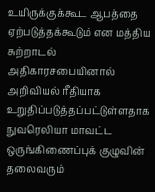உயிருக்குக்கூட ஆபத்தை ஏற்படுத்தக்கூடும் என மத்திய சுற்றாடல் அதிகாரசபையினால் அறிவியல் ரீதியாக உறுதிப்படுத்தப்பட்டுள்ளதாக நுவரெலியா மாவட்ட ஒருங்கிணைப்புக் குழுவின் தலைவரும்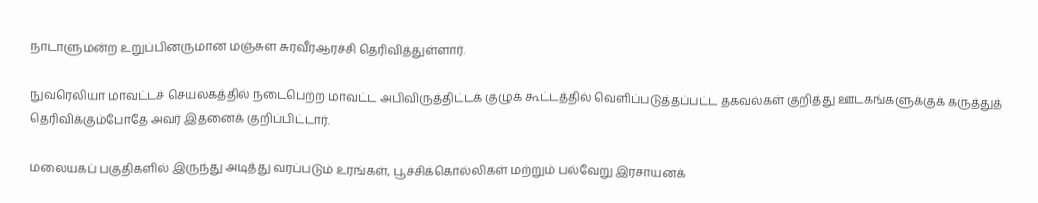நாடாளுமன்ற உறுப்பினருமான மஞ்சுள சுரவீரஆரச்சி தெரிவித்துள்ளார்.

நுவரெலியா மாவட்டச் செயலகத்தில் நடைபெற்ற மாவட்ட அபிவிருத்திட்டக் குழுக் கூட்டத்தில் வெளிப்படுத்தப்பட்ட தகவல்கள் குறித்து ஊடகங்களுக்குக் கருத்துத் தெரிவிக்கும்போதே அவர் இதனைக் குறிப்பிட்டார்.

மலையகப் பகுதிகளில் இருந்து அடித்து வரப்படும் உரங்கள், பூச்சிக்கொல்லிகள் மற்றும் பல்வேறு இரசாயனக்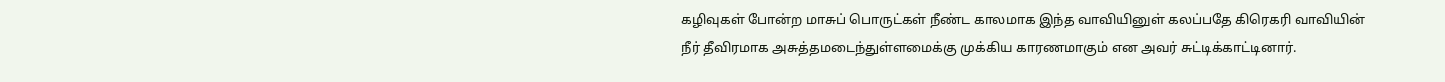கழிவுகள் போன்ற மாசுப் பொருட்கள் நீண்ட காலமாக இந்த வாவியினுள் கலப்பதே கிரெகரி வாவியின் நீர் தீவிரமாக அசுத்தமடைந்துள்ளமைக்கு முக்கிய காரணமாகும் என அவர் சுட்டிக்காட்டினார்.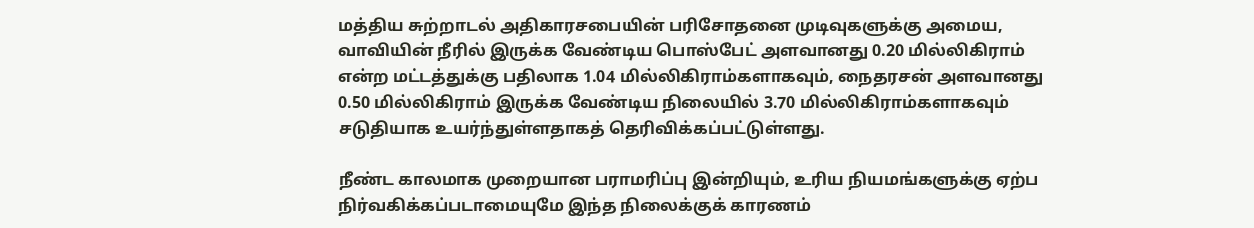மத்திய சுற்றாடல் அதிகாரசபையின் பரிசோதனை முடிவுகளுக்கு அமைய, வாவியின் நீரில் இருக்க வேண்டிய பொஸ்பேட் அளவானது 0.20 மில்லிகிராம் என்ற மட்டத்துக்கு பதிலாக 1.04 மில்லிகிராம்களாகவும், நைதரசன் அளவானது 0.50 மில்லிகிராம் இருக்க வேண்டிய நிலையில் 3.70 மில்லிகிராம்களாகவும் சடுதியாக உயர்ந்துள்ளதாகத் தெரிவிக்கப்பட்டுள்ளது.

நீண்ட காலமாக முறையான பராமரிப்பு இன்றியும், உரிய நியமங்களுக்கு ஏற்ப நிர்வகிக்கப்படாமையுமே இந்த நிலைக்குக் காரணம்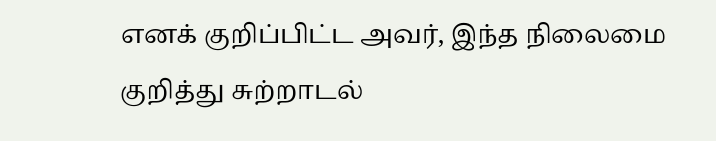எனக் குறிப்பிட்ட அவர், இந்த நிலைமை குறித்து சுற்றாடல்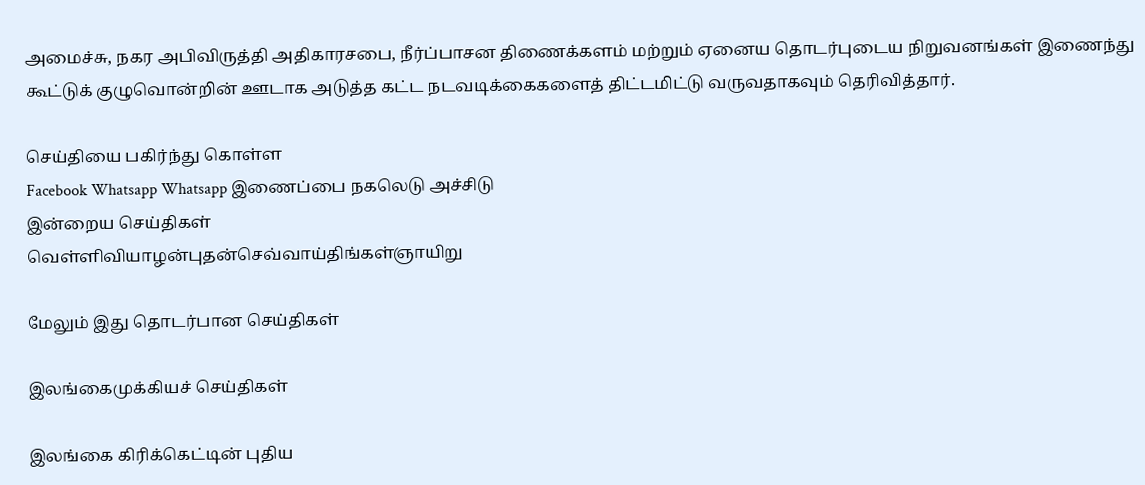அமைச்சு, நகர அபிவிருத்தி அதிகாரசபை, நீர்ப்பாசன திணைக்களம் மற்றும் ஏனைய தொடர்புடைய நிறுவனங்கள் இணைந்து கூட்டுக் குழுவொன்றின் ஊடாக அடுத்த கட்ட நடவடிக்கைகளைத் திட்டமிட்டு வருவதாகவும் தெரிவித்தார்.

செய்தியை பகிர்ந்து கொள்ள
Facebook Whatsapp Whatsapp இணைப்பை நகலெடு அச்சிடு
இன்றைய செய்திகள்
வெள்ளிவியாழன்புதன்செவ்வாய்திங்கள்ஞாயிறு

மேலும் இது தொடர்பான செய்திகள்

இலங்கைமுக்கியச் செய்திகள்

இலங்கை கிரிக்கெட்டின் புதிய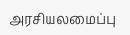அரசியலமைப்பு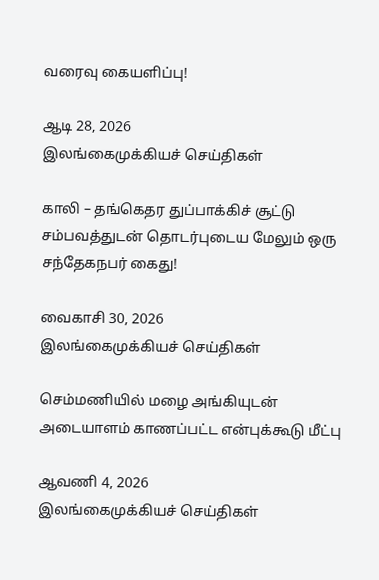வரைவு கையளிப்பு!

ஆடி 28, 2026
இலங்கைமுக்கியச் செய்திகள்

காலி – தங்கெதர துப்பாக்கிச் சூட்டு சம்பவத்துடன் தொடர்புடைய மேலும் ஒரு சந்தேகநபர் கைது!

வைகாசி 30, 2026
இலங்கைமுக்கியச் செய்திகள்

செம்மணியில் மழை அங்கியுடன் அடையாளம் காணப்பட்ட என்புக்கூடு மீட்பு

ஆவணி 4, 2026
இலங்கைமுக்கியச் செய்திகள்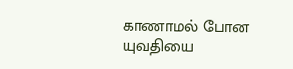காணாமல் போன யுவதியை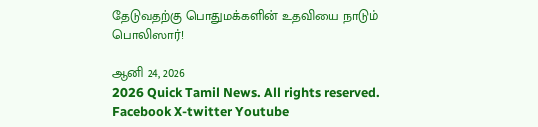தேடுவதற்கு பொதுமக்களின் உதவியை நாடும் பொலிஸார்!

ஆனி 24, 2026
2026 Quick Tamil News. All rights reserved.
Facebook X-twitter Youtube